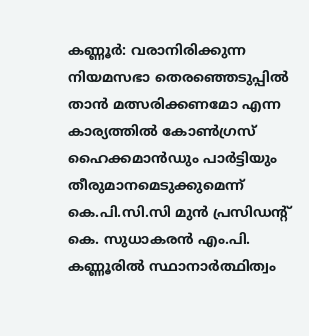കണ്ണൂർ: വരാനിരിക്കുന്ന നിയമസഭാ തെരഞ്ഞെടുപ്പിൽ താൻ മത്സരിക്കണമോ എന്ന കാര്യത്തിൽ കോൺഗ്രസ് ഹൈക്കമാൻഡും പാർട്ടിയും തീരുമാനമെടുക്കുമെന്ന് കെ.പി.സി.സി മുൻ പ്രസിഡന്റ് കെ. സുധാകരൻ എം.പി. കണ്ണൂരിൽ സ്ഥാനാർത്ഥിത്വം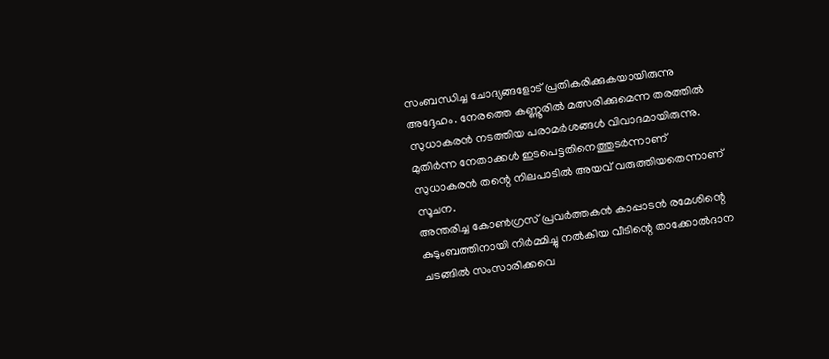സംബന്ധിച്ച ചോദ്യങ്ങളോട് പ്രതികരിക്കുകയായിരുന്നു അദ്ദേഹം. നേരത്തെ കണ്ണൂരിൽ മത്സരിക്കുമെന്ന തരത്തിൽ സുധാകരൻ നടത്തിയ പരാമർശങ്ങൾ വിവാദമായിരുന്നു. മുതിർന്ന നേതാക്കൾ ഇടപെട്ടതിനെത്തുടർന്നാണ് സുധാകരൻ തന്റെ നിലപാടിൽ അയവ് വരുത്തിയതെന്നാണ് സൂചന.
അന്തരിച്ച കോൺഗ്രസ് പ്രവർത്തകൻ കാപ്പാടൻ രമേശിന്റെ കുടുംബത്തിനായി നിർമ്മിച്ചു നൽകിയ വീടിന്റെ താക്കോൽദാന ചടങ്ങിൽ സംസാരിക്കവെ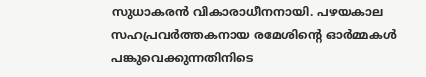സുധാകരൻ വികാരാധീനനായി. പഴയകാല സഹപ്രവർത്തകനായ രമേശിന്റെ ഓർമ്മകൾ പങ്കുവെക്കുന്നതിനിടെ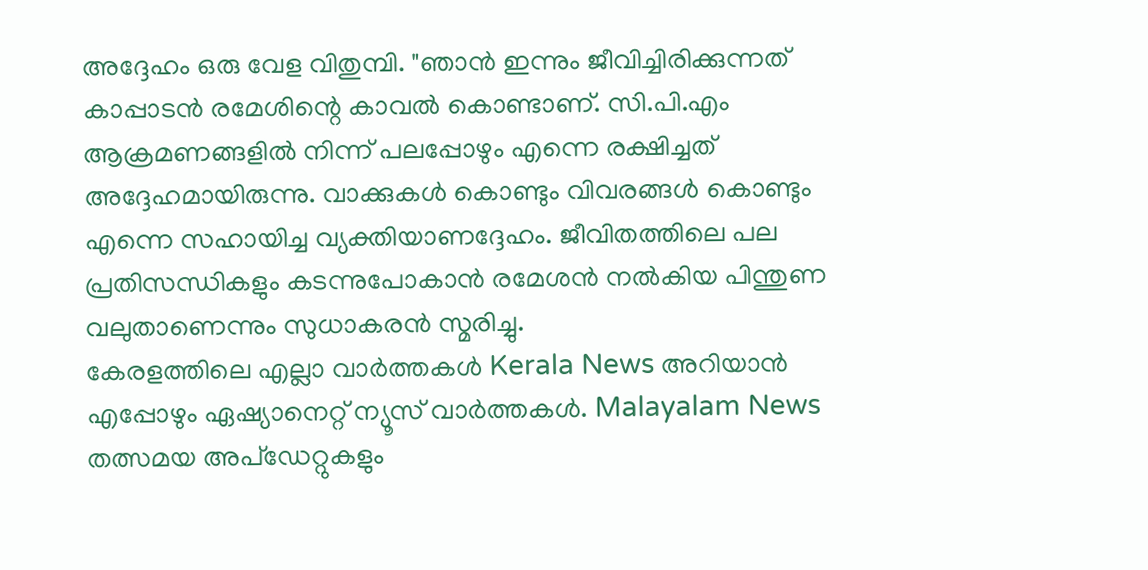അദ്ദേഹം ഒരു വേള വിതുമ്പി. "ഞാൻ ഇന്നും ജീവിച്ചിരിക്കുന്നത് കാപ്പാടൻ രമേശിന്റെ കാവൽ കൊണ്ടാണ്. സി.പി.എം ആക്രമണങ്ങളിൽ നിന്ന് പലപ്പോഴും എന്നെ രക്ഷിച്ചത് അദ്ദേഹമായിരുന്നു. വാക്കുകൾ കൊണ്ടും വിവരങ്ങൾ കൊണ്ടും എന്നെ സഹായിച്ച വ്യക്തിയാണദ്ദേഹം. ജീവിതത്തിലെ പല പ്രതിസന്ധികളും കടന്നുപോകാൻ രമേശൻ നൽകിയ പിന്തുണ വലുതാണെന്നും സുധാകരൻ സ്മരിച്ചു.
കേരളത്തിലെ എല്ലാ വാർത്തകൾ Kerala News അറിയാൻ എപ്പോഴും ഏഷ്യാനെറ്റ് ന്യൂസ് വാർത്തകൾ. Malayalam News തത്സമയ അപ്ഡേറ്റുകളും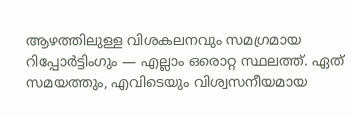ആഴത്തിലുള്ള വിശകലനവും സമഗ്രമായ റിപ്പോർട്ടിംഗും — എല്ലാം ഒരൊറ്റ സ്ഥലത്ത്. ഏത് സമയത്തും, എവിടെയും വിശ്വസനീയമായ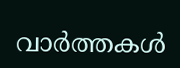വാർത്തകൾ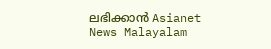ലഭിക്കാൻ Asianet News Malayalam